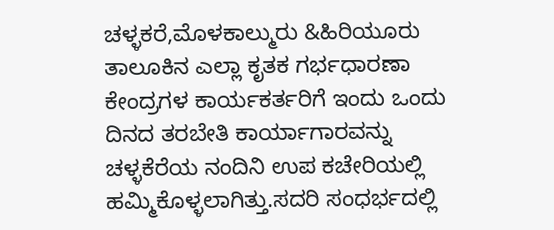ಚಳ್ಳಕರೆ,ಮೊಳಕಾಲ್ಮುರು &ಹಿರಿಯೂರು ತಾಲೂಕಿನ ಎಲ್ಲಾ ಕೃತಕ ಗರ್ಭಧಾರಣಾ ಕೇಂದ್ರಗಳ ಕಾರ್ಯಕರ್ತರಿಗೆ ಇಂದು ಒಂದು ದಿನದ ತರಬೇತಿ ಕಾರ್ಯಾಗಾರವನ್ನು ಚಳ್ಳಕೆರೆಯ ನಂದಿನಿ ಉಪ ಕಚೇರಿಯಲ್ಲಿ ಹಮ್ಮಿಕೊಳ್ಳಲಾಗಿತ್ತು.ಸದರಿ ಸಂಧರ್ಭದಲ್ಲಿ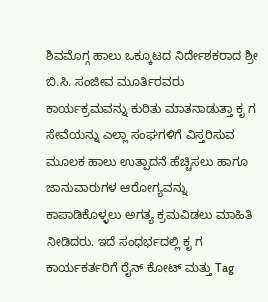ಶಿವಮೊಗ್ಗ ಹಾಲು ಒಕ್ಕೂಟದ ನಿರ್ದೇಶಕರಾದ ಶ್ರೀ ಬಿ.ಸಿ. ಸಂಜೀವ ಮೂರ್ತಿರವರು ಕಾರ್ಯಕ್ರಮವನ್ನು ಕುರಿತು ಮಾತನಾಡುತ್ತಾ ಕೃ ಗ ಸೇವೆಯನ್ನು ಎಲ್ಲಾ ಸಂಘಗಳಿಗೆ ವಿಸ್ತರಿಸುವ ಮೂಲಕ ಹಾಲು ಉತ್ಪಾದನೆ ಹೆಚ್ಚಿಸಲು ಹಾಗೂ ಜಾನುವಾರುಗಳ ಆರೋಗ್ಯವನ್ನು ಕಾಪಾಡಿಕೊಳ್ಳಲು ಅಗತ್ಯ ಕ್ರಮವಿಡಲು ಮಾಹಿತಿ ನೀಡಿದರು. ಇದೆ ಸಂಧರ್ಭದಲ್ಲಿ ಕೃ ಗ ಕಾರ್ಯಕರ್ತರಿಗೆ ರೈನ್ ಕೋಟ್ ಮತ್ತು Tag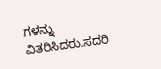ಗಳನ್ನು ವಿತರಿಸಿದರು.ಸದರಿ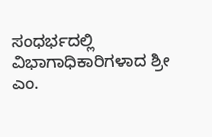ಸಂಧರ್ಭದಲ್ಲಿ ವಿಭಾಗಾಧಿಕಾರಿಗಳಾದ ಶ್ರೀ ಎಂ.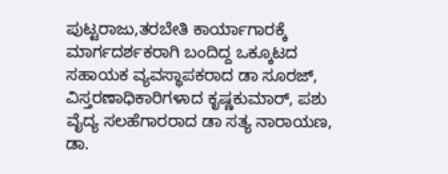ಪುಟ್ಟರಾಜು,ತರಬೇತಿ ಕಾರ್ಯಾಗಾರಕ್ಕೆ ಮಾರ್ಗದರ್ಶಕರಾಗಿ ಬಂದಿದ್ದ ಒಕ್ಕೂಟದ ಸಹಾಯಕ ವ್ಯವಸ್ಥಾಪಕರಾದ ಡಾ ಸೂರಜ್, ವಿಸ್ತರಣಾಧಿಕಾರಿಗಳಾದ ಕೃಷ್ಣಕುಮಾರ್, ಪಶು ವೈದ್ಯ ಸಲಹೆಗಾರರಾದ ಡಾ ಸತ್ಯ ನಾರಾಯಣ, ಡಾ.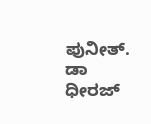ಪುನೀತ್. ಡಾ ಧೀರಜ್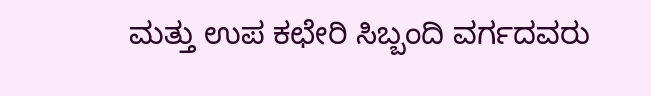ಮತ್ತು ಉಪ ಕಛೇರಿ ಸಿಬ್ಬಂದಿ ವರ್ಗದವರು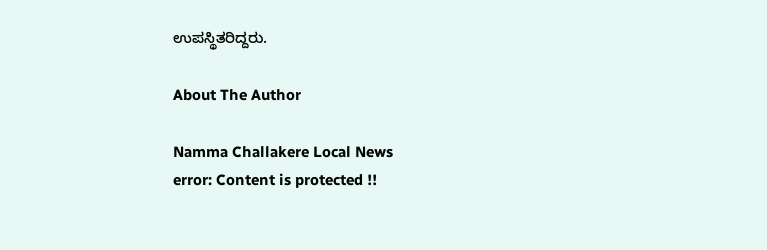ಉಪಸ್ಥಿತರಿದ್ದರು.

About The Author

Namma Challakere Local News
error: Content is protected !!